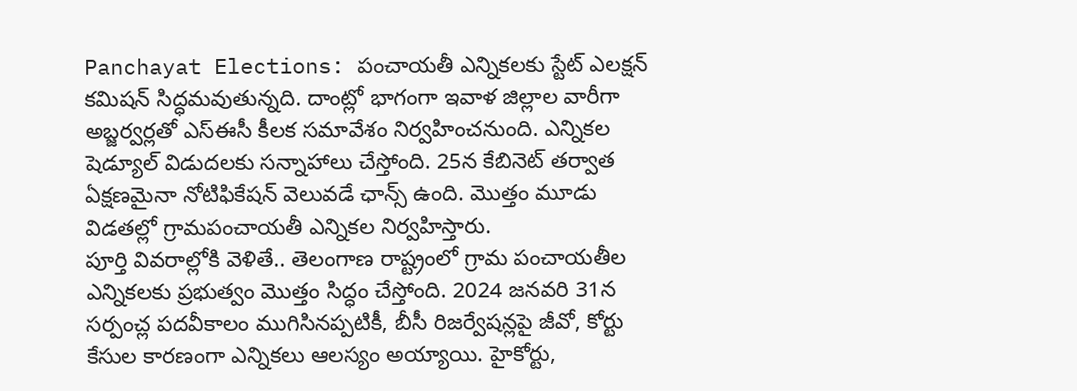Panchayat Elections: పంచాయతీ ఎన్నికలకు స్టేట్ ఎలక్షన్ కమిషన్ సిద్ధమవుతున్నది. దాంట్లో భాగంగా ఇవాళ జిల్లాల వారీగా అబ్జర్వర్లతో ఎస్ఈసీ కీలక సమావేశం నిర్వహించనుంది. ఎన్నికల షెడ్యూల్ విడుదలకు సన్నాహాలు చేస్తోంది. 25న కేబినెట్ తర్వాత ఏక్షణమైనా నోటిఫికేషన్ వెలువడే ఛాన్స్ ఉంది. మొత్తం మూడు విడతల్లో గ్రామపంచాయతీ ఎన్నికల నిర్వహిస్తారు.
పూర్తి వివరాల్లోకి వెళితే.. తెలంగాణ రాష్ట్రంలో గ్రామ పంచాయతీల ఎన్నికలకు ప్రభుత్వం మొత్తం సిద్ధం చేస్తోంది. 2024 జనవరి 31న సర్పంచ్ల పదవీకాలం ముగిసినప్పటికీ, బీసీ రిజర్వేషన్లపై జీవో, కోర్టు కేసుల కారణంగా ఎన్నికలు ఆలస్యం అయ్యాయి. హైకోర్టు,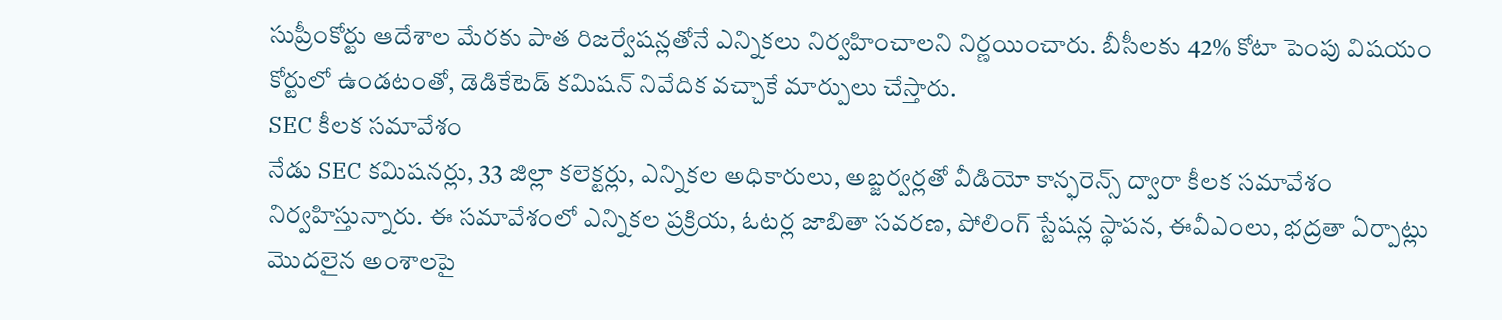సుప్రీంకోర్టు ఆదేశాల మేరకు పాత రిజర్వేషన్లతోనే ఎన్నికలు నిర్వహించాలని నిర్ణయించారు. బీసీలకు 42% కోటా పెంపు విషయం కోర్టులో ఉండటంతో, డెడికేటెడ్ కమిషన్ నివేదిక వచ్చాకే మార్పులు చేస్తారు.
SEC కీలక సమావేశం
నేడు SEC కమిషనర్లు, 33 జిల్లా కలెక్టర్లు, ఎన్నికల అధికారులు, అబ్జర్వర్లతో వీడియో కాన్ఫరెన్స్ ద్వారా కీలక సమావేశం నిర్వహిస్తున్నారు. ఈ సమావేశంలో ఎన్నికల ప్రక్రియ, ఓటర్ల జాబితా సవరణ, పోలింగ్ స్టేషన్ల స్థాపన, ఈవీఎంలు, భద్రతా ఏర్పాట్లు మొదలైన అంశాలపై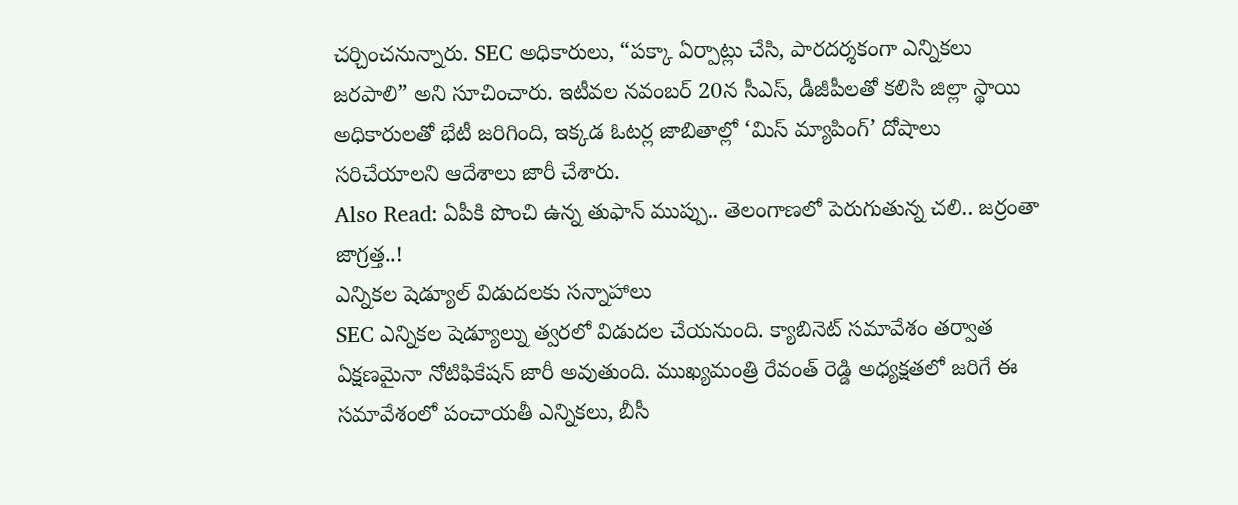చర్చించనున్నారు. SEC అధికారులు, “పక్కా ఏర్పాట్లు చేసి, పారదర్శకంగా ఎన్నికలు జరపాలి” అని సూచించారు. ఇటీవల నవంబర్ 20న సీఎస్, డీజీపీలతో కలిసి జిల్లా స్థాయి అధికారులతో భేటీ జరిగింది, ఇక్కడ ఓటర్ల జాబితాల్లో ‘మిస్ మ్యాపింగ్’ దోషాలు సరిచేయాలని ఆదేశాలు జారీ చేశారు.
Also Read: ఏపీకి పొంచి ఉన్న తుఫాన్ ముప్పు.. తెలంగాణలో పెరుగుతున్న చలి.. జర్రంతా జాగ్రత్త..!
ఎన్నికల షెడ్యూల్ విడుదలకు సన్నాహాలు
SEC ఎన్నికల షెడ్యూల్ను త్వరలో విడుదల చేయనుంది. క్యాబినెట్ సమావేశం తర్వాత ఏక్షణమైనా నోటిఫికేషన్ జారీ అవుతుంది. ముఖ్యమంత్రి రేవంత్ రెడ్డి అధ్యక్షతలో జరిగే ఈ సమావేశంలో పంచాయతీ ఎన్నికలు, బీసీ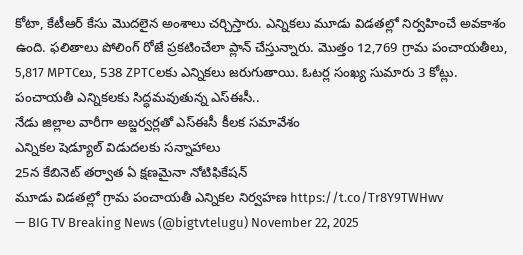కోటా, కేటీఆర్ కేసు మొదలైన అంశాలు చర్చిస్తారు. ఎన్నికలు మూడు విడతల్లో నిర్వహించే అవకాశం ఉంది. ఫలితాలు పోలింగ్ రోజే ప్రకటించేలా ప్లాన్ చేస్తున్నారు. మొత్తం 12,769 గ్రామ పంచాయతీలు, 5,817 MPTCలు, 538 ZPTCలకు ఎన్నికలు జరుగుతాయి. ఓటర్ల సంఖ్య సుమారు 3 కోట్లు.
పంచాయతీ ఎన్నికలకు సిద్ధమవుతున్న ఎస్ఈసీ..
నేడు జిల్లాల వారీగా అబ్జర్వర్లతో ఎస్ఈసీ కీలక సమావేశం
ఎన్నికల షెడ్యూల్ విడుదలకు సన్నాహాలు
25న కేబినెట్ తర్వాత ఏ క్షణమైనా నోటిఫికేషన్
మూడు విడతల్లో గ్రామ పంచాయతీ ఎన్నికల నిర్వహణ https://t.co/Tr8Y9TWHwv
— BIG TV Breaking News (@bigtvtelugu) November 22, 2025